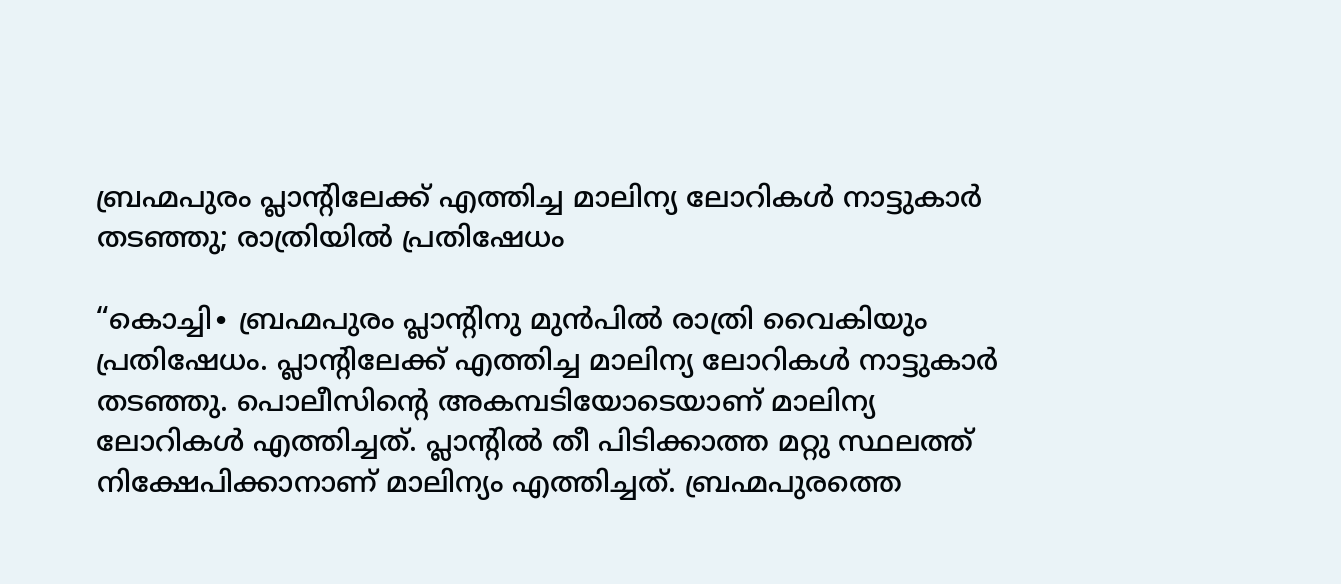ബ്രഹ്മപുരം പ്ലാന്റിലേക്ക് എത്തിച്ച മാലിന്യ ലോറികൾ നാട്ടുകാർ തടഞ്ഞു; രാത്രിയിൽ പ്രതിഷേധം

“കൊച്ചി∙ ബ്രഹ്മപുരം പ്ലാന്റിനു മുൻപിൽ രാത്രി വൈകിയും പ്രതിഷേധം. പ്ലാന്റിലേക്ക് എത്തിച്ച മാലിന്യ ലോറികൾ നാട്ടുകാർ തടഞ്ഞു. പൊലീസിന്റെ അകമ്പടിയോടെയാണ് മാലിന്യ ലോറികൾ എത്തിച്ചത്. പ്ലാന്റിൽ തീ പിടിക്കാത്ത മറ്റു സ്ഥലത്ത് നിക്ഷേപിക്കാനാണ് മാലിന്യം എത്തിച്ചത്. ബ്രഹ്മപുരത്തെ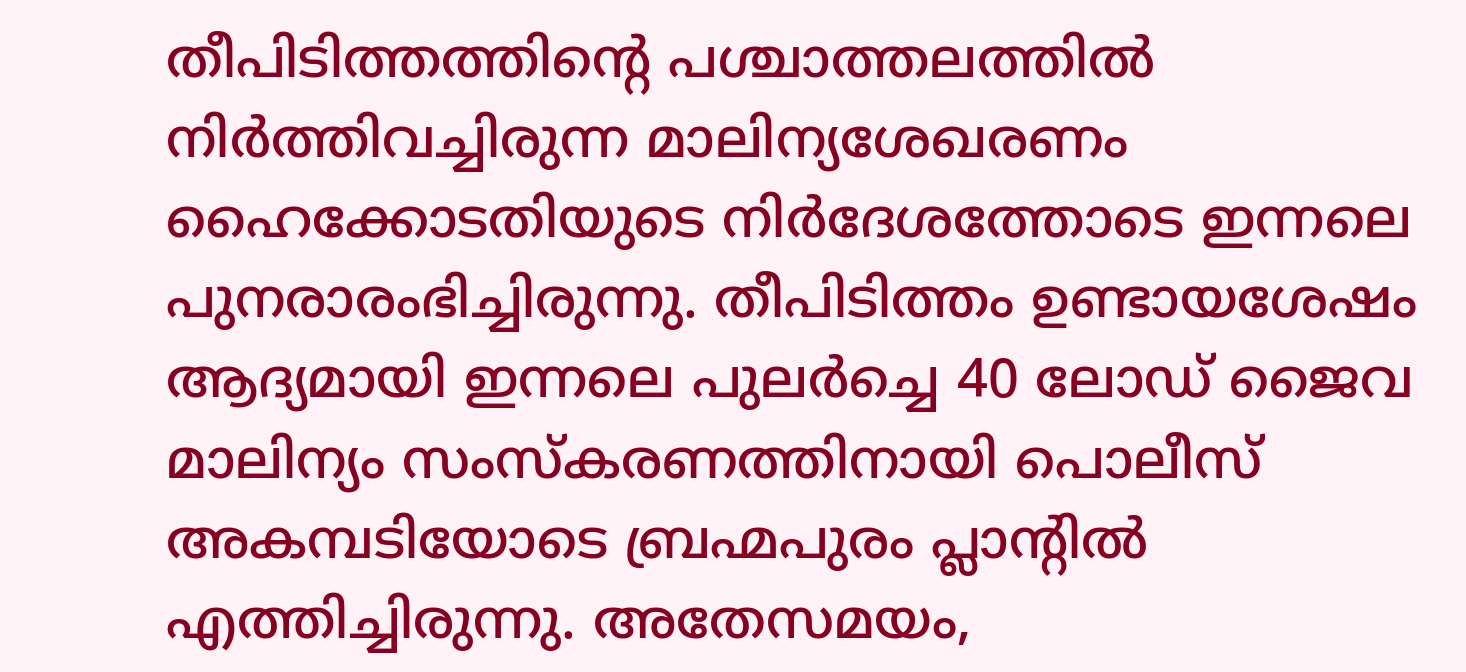തീപിടിത്തത്തിന്റെ പശ്ചാത്തലത്തിൽ നിർത്തിവച്ചിരുന്ന മാലിന്യശേഖരണം ഹൈക്കോടതിയുടെ നിർദേശത്തോടെ ഇന്നലെ പുനരാരംഭിച്ചിരുന്നു. തീപിടിത്തം ഉണ്ടായശേഷം ആദ്യമായി ഇന്നലെ പുലർച്ചെ 40 ലോഡ് ജൈവ മാലിന്യം സംസ്കരണത്തിനായി പൊലീസ് അകമ്പടിയോടെ ബ്രഹ്മപുരം പ്ലാന്റിൽ എത്തിച്ചിരുന്നു. അതേസമയം,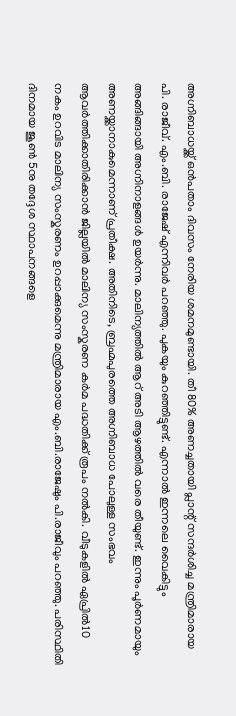അഗ്നിബാധയ്ക്ക് ഒൻപതാം ദിവസം നേരിയ ശമനമുണ്ടായി. തീ 80% അണച്ചതായി പ്ലാന്റ് സന്ദർശിച്ച മന്ത്രിമാരായ പി. രാജീവ്. എം.ബി. രാജേഷ് എന്നിവർ പറഞ്ഞു. പുകയും കുറഞ്ഞിട്ടുണ്ട്. എന്നാൽ ഇന്നലെ വൈകിട്ടും അങ്ങിങ്ങായി അഗ്നിനാളങ്ങൾ ഉയർന്നു. മാലിന്യത്തിൽ ആറ് അടി ആഴത്തിൽ വരെ തീയുണ്ട്. ഇന്നും പൂർണമായും അണയ്ക്കാനാകുമെന്നാണ് പ്രതീക്ഷ. അതിനിടെ, ബ്രഹ്മപുരത്തെ അഗ്നിബാധ പോലുള്ള സംഭവം ആവർത്തിക്കാതിരിക്കാൻ ജില്ലയിൽ മാലിന്യ സംസ്കരണ കർമ പദ്ധതിക്ക് രൂപം നൽകി. വീടുകളിൽ ഏപ്രിൽ10 നകം ഉറവിട മാലിന്യ സംസ്കരണം ഉറപ്പാക്കുമെന്നു മന്ത്രിമാരായ എം.ബി.രാജേഷും പി.രാജീവും പറഞ്ഞു. പരിസ്ഥിതി ദിനമായ ജൂൺ 5നു തദ്ദേശ സ്ഥാപനങ്ങളെ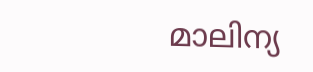മാലിന്യ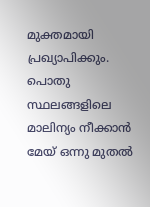മുക്തമായി പ്രഖ്യാപിക്കും. പൊതു സ്ഥലങ്ങളിലെ മാലിന്യം നീക്കാൻ മേയ് ഒന്നു മുതൽ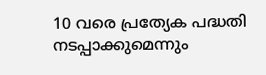10 വരെ പ്രത്യേക പദ്ധതി നടപ്പാക്കുമെന്നും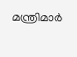മന്ത്രിമാർ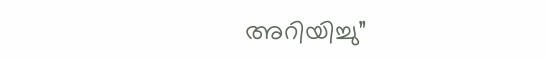അറിയിച്ചു”